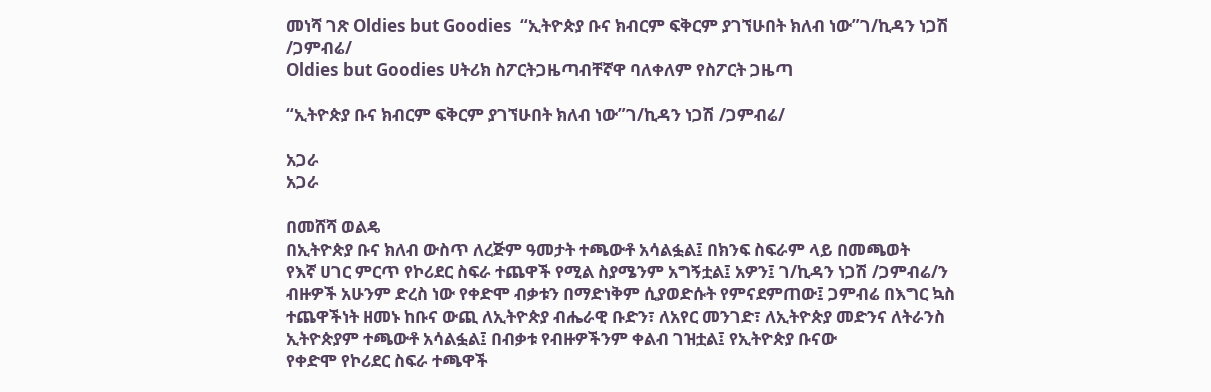መነሻ ገጽ Oldies but Goodies  “ኢትዮጵያ ቡና ክብርም ፍቅርም ያገኘሁበት ክለብ ነው”ገ/ኪዳን ነጋሽ /ጋምብሬ/
Oldies but Goodies ሀትሪክ ስፖርትጋዜጣብቸኛዋ ባለቀለም የስፖርት ጋዜጣ

“ኢትዮጵያ ቡና ክብርም ፍቅርም ያገኘሁበት ክለብ ነው”ገ/ኪዳን ነጋሽ /ጋምብሬ/

አጋራ
አጋራ

በመሸሻ ወልዴ
በኢትዮጵያ ቡና ክለብ ውስጥ ለረጅም ዓመታት ተጫውቶ አሳልፏል፤ በክንፍ ስፍራም ላይ በመጫወት
የእኛ ሀገር ምርጥ የኮሪደር ስፍራ ተጨዋች የሚል ስያሜንም አግኝቷል፤ አዎን፤ ገ/ኪዳን ነጋሽ /ጋምብሬ/ን ብዙዎች አሁንም ድረስ ነው የቀድሞ ብቃቱን በማድነቅም ሲያወድሱት የምናደምጠው፤ ጋምብሬ በእግር ኳስ ተጨዋችነት ዘመኑ ከቡና ውጪ ለኢትዮጵያ ብሔራዊ ቡድን፣ ለአየር መንገድ፣ ለኢትዮጵያ መድንና ለትራንስ ኢትዮጵያም ተጫውቶ አሳልፏል፤ በብቃቱ የብዙዎችንም ቀልብ ገዝቷል፤ የኢትዮጵያ ቡናው
የቀድሞ የኮሪደር ስፍራ ተጫዋች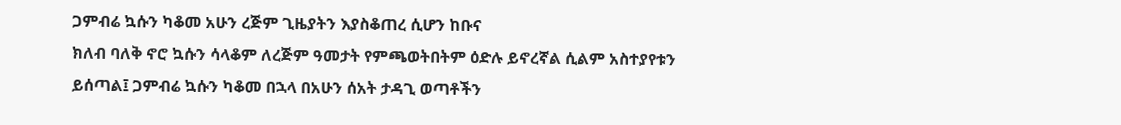ጋምብሬ ኳሱን ካቆመ አሁን ረጅም ጊዜያትን እያስቆጠረ ሲሆን ከቡና
ክለብ ባለቅ ኖሮ ኳሱን ሳላቆም ለረጅም ዓመታት የምጫወትበትም ዕድሉ ይኖረኛል ሲልም አስተያየቱን
ይሰጣል፤ ጋምብሬ ኳሱን ካቆመ በኋላ በአሁን ሰአት ታዳጊ ወጣቶችን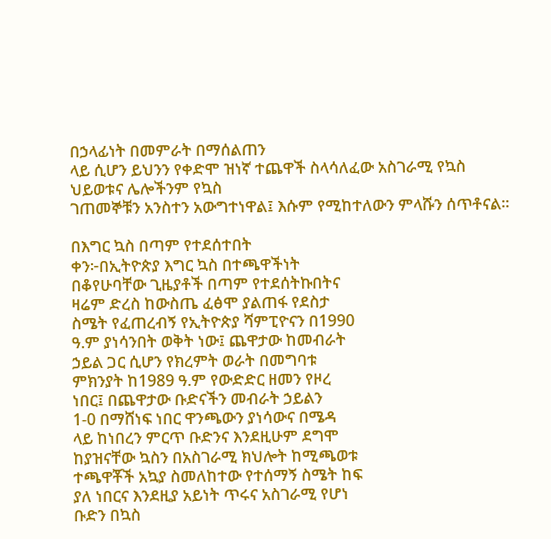በኃላፊነት በመምራት በማሰልጠን
ላይ ሲሆን ይህንን የቀድሞ ዝነኛ ተጨዋች ስላሳለፈው አስገራሚ የኳስ ህይወቱና ሌሎችንም የኳስ
ገጠመኞቹን አንስተን አውግተነዋል፤ እሱም የሚከተለውን ምላሹን ሰጥቶናል፡፡

በእግር ኳስ በጣም የተደሰተበት
ቀን፦በኢትዮጵያ እግር ኳስ በተጫዋችነት
በቆየሁባቸው ጊዜያቶች በጣም የተደሰትኩበትና
ዛሬም ድረስ ከውስጤ ፈፅሞ ያልጠፋ የደስታ
ስሜት የፈጠረብኝ የኢትዮጵያ ሻምፒዮናን በ1990
ዓ.ም ያነሳንበት ወቅት ነው፤ ጨዋታው ከመብራት
ኃይል ጋር ሲሆን የክረምት ወራት በመግባቱ
ምክንያት ከ1989 ዓ.ም የውድድር ዘመን የዞረ
ነበር፤ በጨዋታው ቡድናችን መብራት ኃይልን
1-0 በማሸነፍ ነበር ዋንጫውን ያነሳውና በሜዳ
ላይ ከነበረን ምርጥ ቡድንና እንደዚሁም ደግሞ
ከያዝናቸው ኳስን በአስገራሚ ክህሎት ከሚጫወቱ
ተጫዋቾች አኳያ ስመለከተው የተሰማኝ ስሜት ከፍ
ያለ ነበርና እንደዚያ አይነት ጥሩና አስገራሚ የሆነ
ቡድን በኳስ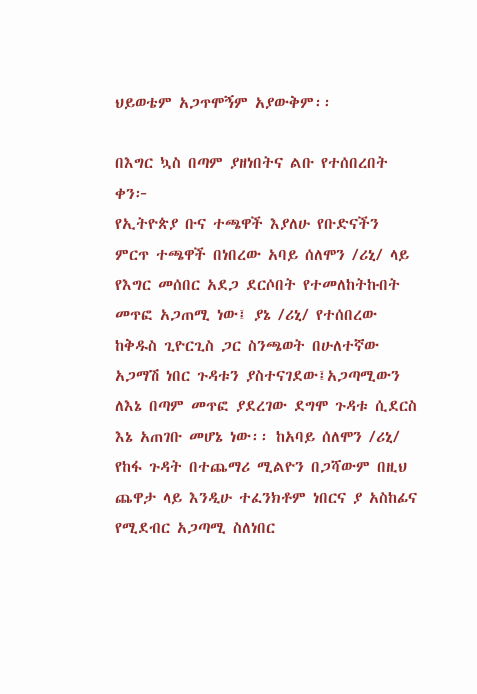ህይወቴም አጋጥሞኝም አያውቅም፡፡

በእግር ኳስ በጣም ያዘነበትና ልቡ የተሰበረበት
ቀን፦
የኢትዮጵያ ቡና ተጫዋች እያለሁ የቡድናችን
ምርጥ ተጫዋች በነበረው አባይ ሰለሞን /ሪኒ/ ላይ
የእግር መሰበር አደጋ ደርሶበት የተመለከትኩበት
መጥፎ አጋጠሚ ነው፤ ያኔ /ሪኒ/ የተሰበረው
ከቅዱስ ጊዮርጊስ ጋር ስንጫወት በሁለተኛው
አጋማሽ ነበር ጉዳቱን ያስተናገደው፤አጋጣሚውን
ለእኔ በጣም መጥፎ ያደረገው ደግሞ ጉዳቱ ሲደርስ
እኔ አጠገቡ መሆኔ ነው፡፡ ከአባይ ሰለሞን /ሪኒ/
የከፋ ጉዳት በተጨማሪ ሚልዮን በጋሻውም በዚህ
ጨዋታ ላይ እንዲሁ ተፈንክቶም ነበርና ያ አስከፊና
የሚደብር አጋጣሚ ስለነበር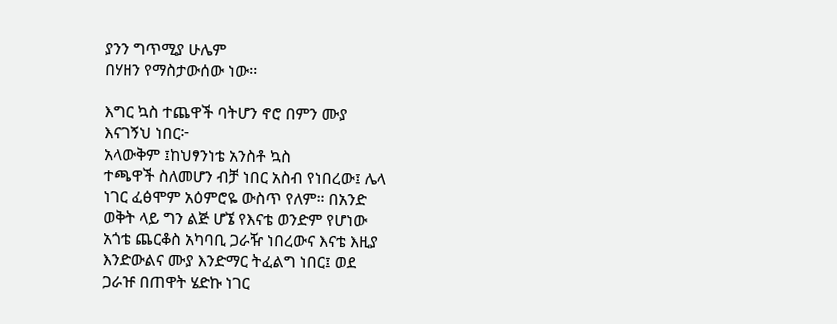ያንን ግጥሚያ ሁሌም
በሃዘን የማስታውሰው ነው፡፡

እግር ኳስ ተጨዋች ባትሆን ኖሮ በምን ሙያ
እናገኝህ ነበር፦
አላውቅም ፤ከህፃንነቴ አንስቶ ኳስ
ተጫዋች ስለመሆን ብቻ ነበር አስብ የነበረው፤ ሌላ
ነገር ፈፅሞም አዕምሮዬ ውስጥ የለም። በአንድ
ወቅት ላይ ግን ልጅ ሆኜ የእናቴ ወንድም የሆነው
አጎቴ ጨርቆስ አካባቢ ጋራዥ ነበረውና እናቴ እዚያ
እንድውልና ሙያ እንድማር ትፈልግ ነበር፤ ወደ
ጋራዡ በጠዋት ሄድኩ ነገር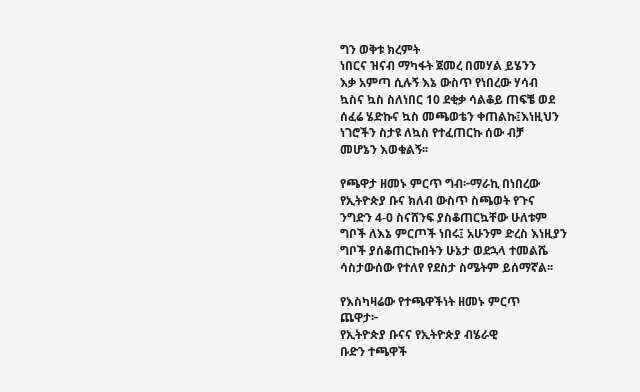ግን ወቅቱ ክረምት
ነበርና ዝናብ ማካፋት ጀመረ በመሃል ይሄንን
እቃ አምጣ ሲሉኝ እኔ ውስጥ የነበረው ሃሳብ
ኳስና ኳስ ስለነበር 10 ደቂቃ ሳልቆይ ጠፍቼ ወደ
ሰፈሬ ሄድኩና ኳስ መጫወቴን ቀጠልኩ፤እነዚህን
ነገሮችን ስታዩ ለኳስ የተፈጠርኩ ሰው ብቻ
መሆኔን እወቁልኝ፡፡

የጫዋታ ዘመኑ ምርጥ ግብ፦ማራኪ በነበረው
የኢትዮጵያ ቡና ክለብ ውስጥ ስጫወት የጉና
ንግድን 4-0 ስናሸንፍ ያስቆጠርኳቸው ሁለቱም
ግቦች ለእኔ ምርጦች ነበሩ፤ አሁንም ድረስ እነዚያን
ግቦች ያሰቆጠርኩበትን ሁኔታ ወደኋላ ተመልሼ
ሳስታውሰው የተለየ የደስታ ስሜትም ይሰማኛል፡፡

የእስካዛሬው የተጫዋችነት ዘመኑ ምርጥ
ጨዋታ፦
የኢትዮጵያ ቡናና የኢትዮጵያ ብሄራዊ
ቡድን ተጫዋች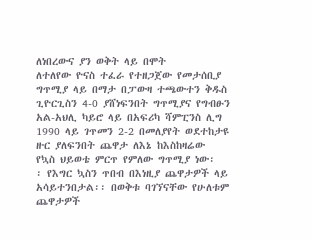ለነበረውና ያን ወቅት ላይ በሞት
ለተለየው ዮናስ ተፈራ የተዘጋጀው የመታሰቢያ
ግጥሚያ ላይ በማታ በፓውዛ ተጫውተን ቅዱስ
ጊዮርጊስን 4-0 ያሸነፍንበት ግጥሚያና የግብፁን
አል-አህሊ ካይሮ ላይ በአፍሪካ ሻምፒንስ ሊግ
1990 ላይ ገጥመን 2-2 በመለያየት ወደተከታዩ
ዙር ያለፍንበት ጨዋታ ለእኔ ከእስከዛሬው
የኳስ ህይወቴ ምርጥ የምለው ግጥሚያ ነው፡
፡ የእግር ኳስን ጥበብ በእነዚያ ጨዋታዎች ላይ
አሳይተንበታል፡፡ በወቅቱ ባገኘናቸው የሁለቱም
ጨዋታዎች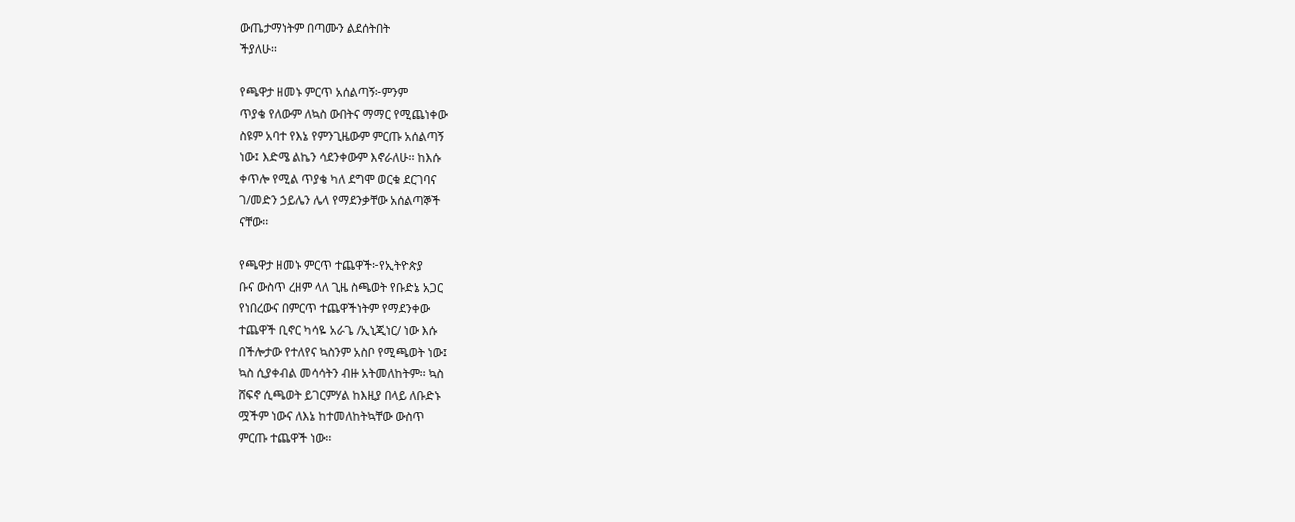ውጤታማነትም በጣሙን ልደሰትበት
ችያለሁ፡፡

የጫዋታ ዘመኑ ምርጥ አሰልጣኝ፦ምንም
ጥያቄ የለውም ለኳስ ውበትና ማማር የሚጨነቀው
ስዩም አባተ የእኔ የምንጊዜውም ምርጡ አሰልጣኝ
ነው፤ እድሜ ልኬን ሳደንቀውም እኖራለሁ፡፡ ከእሱ
ቀጥሎ የሚል ጥያቄ ካለ ደግሞ ወርቁ ደርገባና
ገ/መድን ኃይሌን ሌላ የማደንቃቸው አሰልጣኞች
ናቸው፡፡

የጫዋታ ዘመኑ ምርጥ ተጨዋች፦የኢትዮጵያ
ቡና ውስጥ ረዘም ላለ ጊዜ ስጫወት የቡድኔ አጋር
የነበረውና በምርጥ ተጨዋችነትም የማደንቀው
ተጨዋች ቢኖር ካሳዬ አራጌ /ኢኒጂነር/ ነው እሱ
በችሎታው የተለየና ኳስንም አስቦ የሚጫወት ነው፤
ኳስ ሲያቀብል መሳሳትን ብዙ አትመለከትም፡፡ ኳስ
ሸፍኖ ሲጫወት ይገርምሃል ከእዚያ በላይ ለቡድኑ
ሟችም ነውና ለእኔ ከተመለከትኳቸው ውስጥ
ምርጡ ተጨዋች ነው፡፡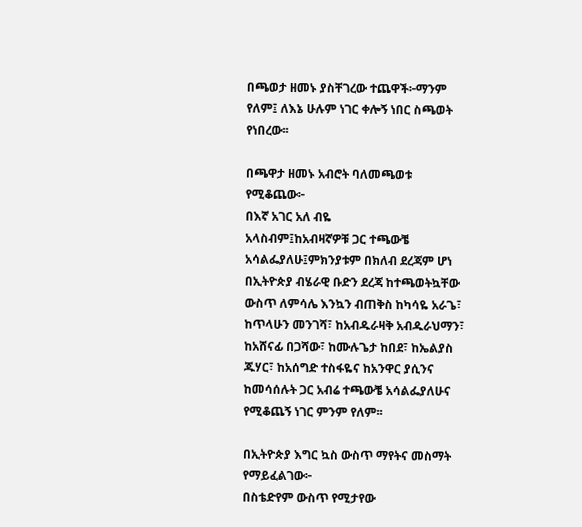በጫወታ ዘመኑ ያስቸገረው ተጨዋች፦ማንም
የለም፤ ለእኔ ሁሉም ነገር ቀሎኝ ነበር ስጫወት
የነበረው፡፡

በጫዋታ ዘመኑ አብሮት ባለመጫወቱ
የሚቆጨው፦
በእኛ አገር አለ ብዬ
አላስብም፤ከአብዛኛዎቹ ጋር ተጫውቼ
አሳልፌያለሁ፤ምክንያቱም በክለብ ደረጃም ሆነ
በኢትዮጵያ ብሄራዊ ቡድን ደረጃ ከተጫወትኳቸው
ውስጥ ለምሳሌ እንኳን ብጠቅስ ከካሳዬ አራጌ፣
ከጥላሁን መንገሻ፣ ከአብዱራዛቅ አብዱራህማን፣
ከአሸናፊ በጋሻው፣ ከሙሉጌታ ከበደ፣ ከኤልያስ
ጁሃር፣ ከአሰግድ ተስፋዬና ከአንዋር ያሲንና
ከመሳሰሉት ጋር አብሬ ተጫውቼ አሳልፌያለሁና
የሚቆጨኝ ነገር ምንም የለም፡፡

በኢትዮጵያ እግር ኳስ ውስጥ ማየትና መስማት
የማይፈልገው፦
በስቴድየም ውስጥ የሚታየው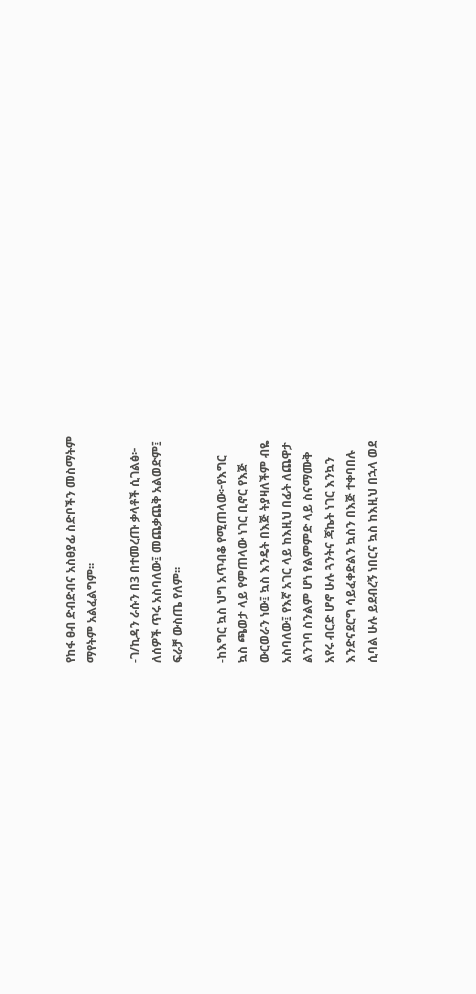የከፋ ፀብ ድብድብና አስፀያፊ ስድቦችን መስማትም
ማየትም አልፈልግም፡፡

-ገ/ኪዳን ራሱን በ3 በተመረጡ ቃላቶች ሲገልፅ፦
ለሰዎች ጥሩ አስባለው፤ መጨቃጨቅ አልወድም፤
ፍራቻ ውስጤ የለም፡፡

-ከእግር ኳስ ህግ አጥብቆ የሚጠላው፦የእግር
ኳስ ጫወታ ላይ የምጠላው ነገር ቢኖር የእጅ
ውርወራን ነው፤ ኳስ እንዴት በእጅ ትያዛለችም ብዬ
አስባለው፤ የእኛ አገር ላይ ከእዚህ በፊት ለጨዋታ
ልንገባ ስንልም ሆነ የልምምድ ላይ ስናማሙቅ
አየሩ ብርድ ሆኖ ሁሉ ጓንትና ጃኬት ነገር እንኳን
እንድናደርግ ሳይፈቀድልን ኳስን በእጅ ተቀባበሉ
ሲባል ሁሉ ይደብረኝ ነበርና ኳስ ከእዚህ በኋላ ወደ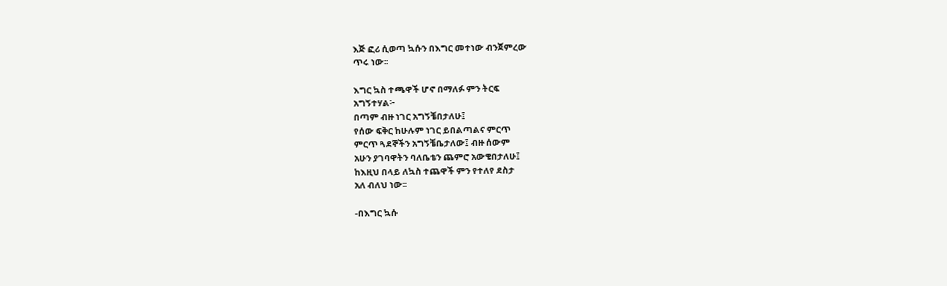እጅ ፎሪ ሲወጣ ኳሱን በእግር መተነው ብንጀምረው
ጥሩ ነው፡፡

እግር ኳስ ተጫዋች ሆኖ በማለፉ ምን ትርፍ
አግኝተሃል፦
በጣም ብዙ ነገር አግኝቼበታለሁ፤
የሰው ፍቅር ከሁሉም ነገር ይበልጣልና ምርጥ
ምርጥ ጓደኞችን አግኝቼቤታለው፤ ብዙ ሰውም
አሁን ያገባዋትን ባለቤቴን ጨምሮ አውቄበታለሁ፤
ከእዚህ በላይ ለኳስ ተጨዋች ምን የተለየ ደስታ
አለ ብለህ ነው፡፡

-በእግር ኳሱ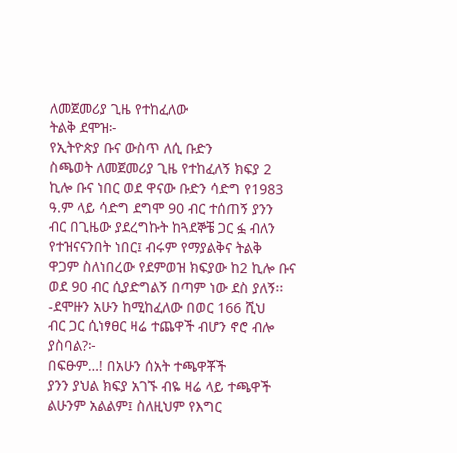ለመጀመሪያ ጊዜ የተከፈለው
ትልቅ ደሞዝ፦
የኢትዮጵያ ቡና ውስጥ ለሲ ቡድን
ስጫወት ለመጀመሪያ ጊዜ የተከፈለኝ ክፍያ 2
ኪሎ ቡና ነበር ወደ ዋናው ቡድን ሳድግ የ1983
ዓ.ም ላይ ሳድግ ደግሞ 90 ብር ተሰጠኝ ያንን
ብር በጊዜው ያደረግኩት ከጓደኞቼ ጋር ፏ ብለን
የተዝናናንበት ነበር፤ ብሩም የማያልቅና ትልቅ
ዋጋም ስለነበረው የደምወዝ ክፍያው ከ2 ኪሎ ቡና
ወደ 90 ብር ሲያድግልኝ በጣም ነው ደስ ያለኝ፡፡
-ደሞዙን አሁን ከሚከፈለው በወር 166 ሺህ
ብር ጋር ሲነፃፀር ዛሬ ተጨዋች ብሆን ኖሮ ብሎ
ያስባል?፦
በፍፁም…! በአሁን ሰአት ተጫዋቾች
ያንን ያህል ክፍያ አገኙ ብዬ ዛሬ ላይ ተጫዋች
ልሁንም አልልም፤ ስለዚህም የእግር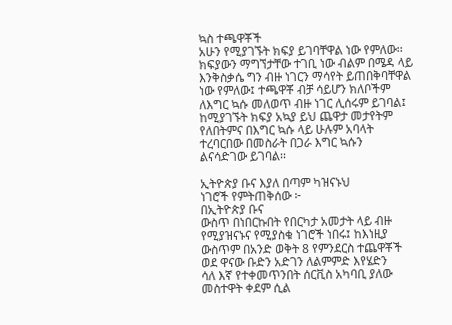ኳስ ተጫዋቾች
አሁን የሚያገኙት ክፍያ ይገባቸዋል ነው የምለው፡፡
ክፍያውን ማግኘታቸው ተገቢ ነው ብልም በሜዳ ላይ
እንቅስቃሴ ግን ብዙ ነገርን ማሳየት ይጠበቅባቸዋል
ነው የምለው፤ ተጫዋቾ ብቻ ሳይሆን ክለቦችም
ለእግር ኳሱ መለወጥ ብዙ ነገር ሊሰሩም ይገባል፤
ከሚያገኙት ክፍያ አኳያ ይህ ጨዋታ መታየትም
የለበትምና በእግር ኳሱ ላይ ሁሉም አባላት
ተረባርበው በመስራት በጋራ እግር ኳሱን
ልናሳድገው ይገባል፡፡

ኢትዮጵያ ቡና እያለ በጣም ካዝናኑህ
ነገሮች የምትጠቅሰው ፦
በኢትዮጵያ ቡና
ውስጥ በነበርኩበት የበርካታ አመታት ላይ ብዙ
የሚያዝናኑና የሚያስቁ ነገሮች ነበሩ፤ ከእነዚያ
ውስጥም በአንድ ወቅት 8 የምንደርስ ተጨዋቾች
ወደ ዋናው ቡድን አድገን ለልምምድ እየሄድን
ሳለ እኛ የተቀመጥንበት ሰርቪስ አካባቢ ያለው
መስተዋት ቀደም ሲል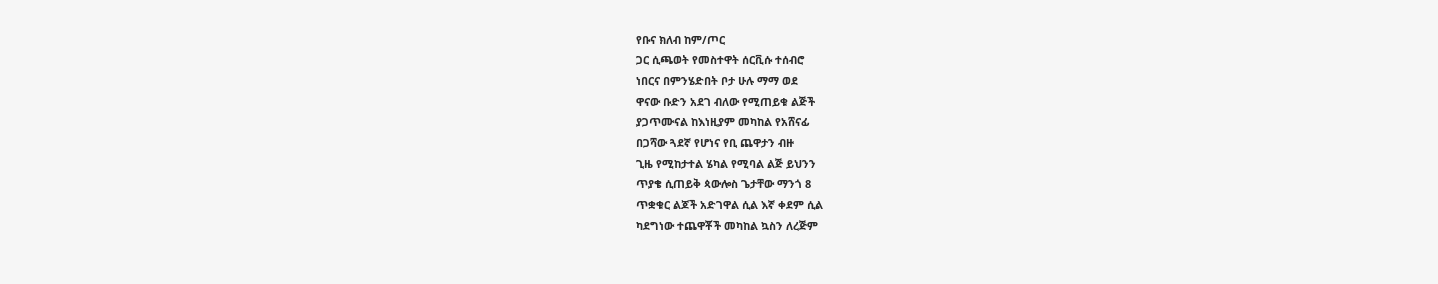የቡና ክለብ ከም/ጦር
ጋር ሲጫወት የመስተዋት ሰርቪሱ ተሰብሮ
ነበርና በምንሄድበት ቦታ ሁሉ ማማ ወደ
ዋናው ቡድን አደገ ብለው የሚጠይቁ ልጅች
ያጋጥሙናል ከእነዚያም መካከል የአሸናፊ
በጋሻው ጓደኛ የሆነና የቢ ጨዋታን ብዙ
ጊዜ የሚከታተል ሄካል የሚባል ልጅ ይህንን
ጥያቄ ሲጠይቅ ጳውሎስ ጌታቸው ማንጎ 8
ጥቋቁር ልጆች አድገዋል ሲል እኛ ቀደም ሲል
ካደግነው ተጨዋቾች መካከል ኳስን ለረጅም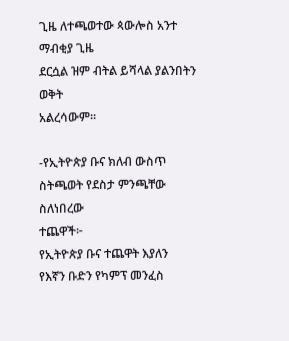ጊዜ ለተጫወተው ጳውሎስ አንተ ማብቂያ ጊዜ
ደርሷል ዝም ብትል ይሻላል ያልንበትን ወቅት
አልረሳውም፡፡

-የኢትዮጵያ ቡና ክለብ ውስጥ
ስትጫወት የደስታ ምንጫቸው ስለነበረው
ተጨዋች፦
የኢትዮጵያ ቡና ተጨዋት እያለን
የእኛን ቡድን የካምፕ መንፈስ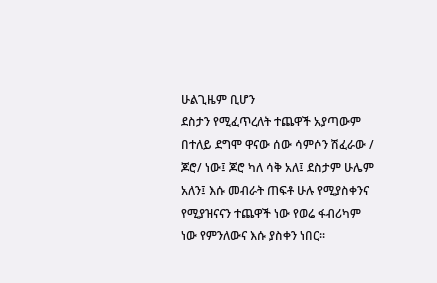ሁልጊዜም ቢሆን
ደስታን የሚፈጥረለት ተጨዋች አያጣውም
በተለይ ደግሞ ዋናው ሰው ሳምሶን ሽፈራው /
ጆሮ/ ነው፤ ጆሮ ካለ ሳቅ አለ፤ ደስታም ሁሌም
አለን፤ እሱ መብራት ጠፍቶ ሁሉ የሚያስቀንና
የሚያዝናናን ተጨዋች ነው የወሬ ፋብሪካም
ነው የምንለውና እሱ ያስቀን ነበር፡፡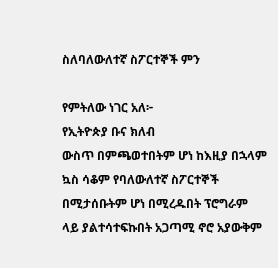ስለባለውለተኛ ስፖርተኞች ምን

የምትለው ነገር አለ፦
የኢትዮጵያ ቡና ክለብ
ውስጥ በምጫወተበትም ሆነ ከእዚያ በኋላም
ኳስ ሳቆም የባለውለተኛ ስፖርተኞች
በሚታሰቡትም ሆነ በሚረዱበት ፕሮግራም
ላይ ያልተሳተፍኩበት አጋጣሚ ኖሮ አያውቅም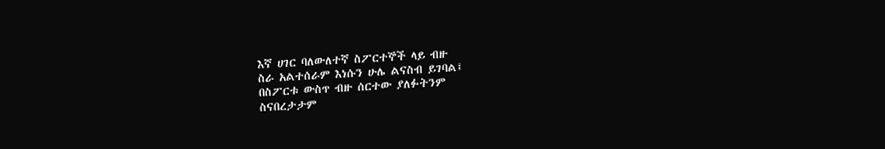እኛ ሀገር ባለውለተኛ ስፖርተኞች ላይ ብዙ
ስራ አልተሰራም እነሱን ሁሌ ልናስብ ይገባል፤
በስፖርቱ ውስጥ ብዙ ሰርተው ያለፉትንም
ስናበረታታም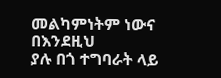መልካምነትም ነውና በእንደዚህ
ያሉ በጎ ተግባራት ላይ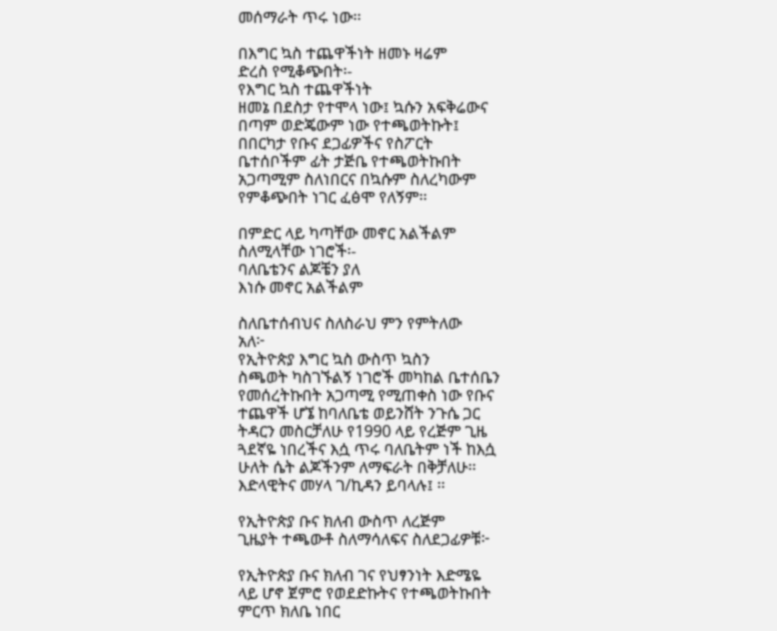መሰማራት ጥሩ ነው፡፡

በእግር ኳስ ተጨዋችነት ዘመኑ ዛሬም
ድረስ የሚቆጭበት፡-
የእግር ኳስ ተጨዋችነት
ዘመኔ በደስታ የተሞላ ነው፤ ኳሱን አፍቅሬውና
በጣም ወድጄውም ነው የተጫወትኩት፤
በበርካታ የቡና ደጋፊዎችና የስፖርት
ቤተሰቦችም ፊት ታጅቤ የተጫወትኩበት
አጋጣሚም ስለነበርና በኳሱም ስለረካውም
የምቆጭበት ነገር ፈፅሞ የለኝም፡፡

በምድር ላይ ካጣቸው መኖር አልችልም
ስለሚላቸው ነገሮች፡-
ባለቤቴንና ልጆቼን ያለ
እነሱ መኖር አልችልም

ስለቤተሰብህና ስለስራህ ምን የምትለው
አለ፦
የኢትዮጵያ እግር ኳስ ውስጥ ኳስን
ስጫወት ካስገኙልኝ ነገሮች መካከል ቤተሰቤን
የመሰረትኩበት አጋጣሚ የሚጠቀስ ነው የቡና
ተጨዋች ሆኜ ከባለቤቴ ወይንሸት ንጉሴ ጋር
ትዳርን መስርቻለሁ የ1990 ላይ የረጅም ጊዜ
ጓደኛዬ ነበረችና እሷ ጥሩ ባለቤትም ነች ከእሷ
ሁለት ሴት ልጆችንም ለማፍራት በቅቻለሁ፡፡
እድላዊትና መሃላ ገ/ኪዳን ይባላሉ፤ ፡፡

የኢትዮጵያ ቡና ክለብ ውስጥ ለረጅም
ጊዜያት ተጫውቶ ስለማሳለፍና ስለደጋፊዎቹ፦

የኢትዮጵያ ቡና ክለብ ገና የህፃንነት እድሜዬ
ላይ ሆኖ ጀምሮ የወደድኩትና የተጫወትኩበት
ምርጥ ክለቤ ነበር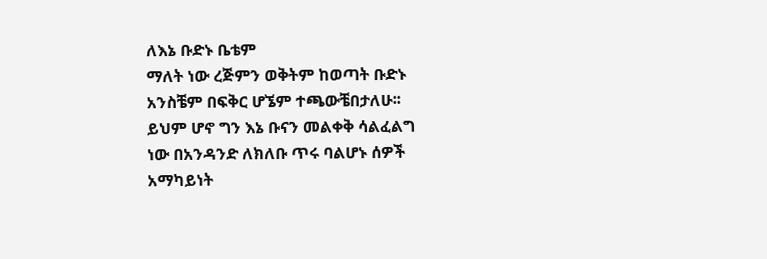ለእኔ ቡድኑ ቤቴም
ማለት ነው ረጅምን ወቅትም ከወጣት ቡድኑ
አንስቼም በፍቅር ሆኜም ተጫውቼበታለሁ፡፡
ይህም ሆኖ ግን እኔ ቡናን መልቀቅ ሳልፈልግ
ነው በአንዳንድ ለክለቡ ጥሩ ባልሆኑ ሰዎች
አማካይነት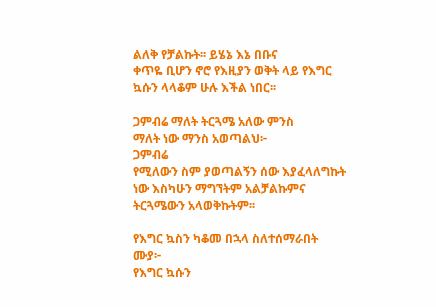ልለቅ የቻልኩት፡፡ ይሄኔ እኔ በቡና
ቀጥዬ ቢሆን ኖሮ የእዚያን ወቅት ላይ የእግር
ኳሱን ላላቆም ሁሉ እችል ነበር፡፡

ጋምብሬ ማለት ትርጓሜ አለው ምንስ
ማለት ነው ማንስ አወጣልህ፦
ጋምብሬ
የሚለውን ስም ያወጣልኝን ሰው እያፈላለግኩት
ነው እስካሁን ማግኘትም አልቻልኩምና
ትርጓሜውን አላወቅኩትም፡፡

የእግር ኳስን ካቆመ በኋላ ስለተሰማራበት
ሙያ፦
የእግር ኳሱን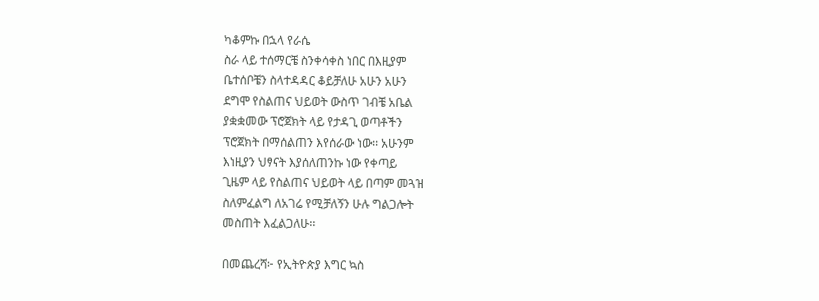ካቆምኩ በኋላ የራሴ
ስራ ላይ ተሰማርቼ ስንቀሳቀስ ነበር በእዚያም
ቤተሰቦቼን ስላተዳዳር ቆይቻለሁ አሁን አሁን
ደግሞ የስልጠና ህይወት ውስጥ ገብቼ አቤል
ያቋቋመው ፕሮጀክት ላይ የታዳጊ ወጣቶችን
ፕሮጀክት በማሰልጠን እየሰራው ነው፡፡ አሁንም
እነዚያን ህፃናት እያሰለጠንኩ ነው የቀጣይ
ጊዜም ላይ የስልጠና ህይወት ላይ በጣም መጓዝ
ስለምፈልግ ለአገሬ የሚቻለኝን ሁሉ ግልጋሎት
መስጠት እፈልጋለሁ፡፡

በመጨረሻ፦ የኢትዮጵያ እግር ኳስ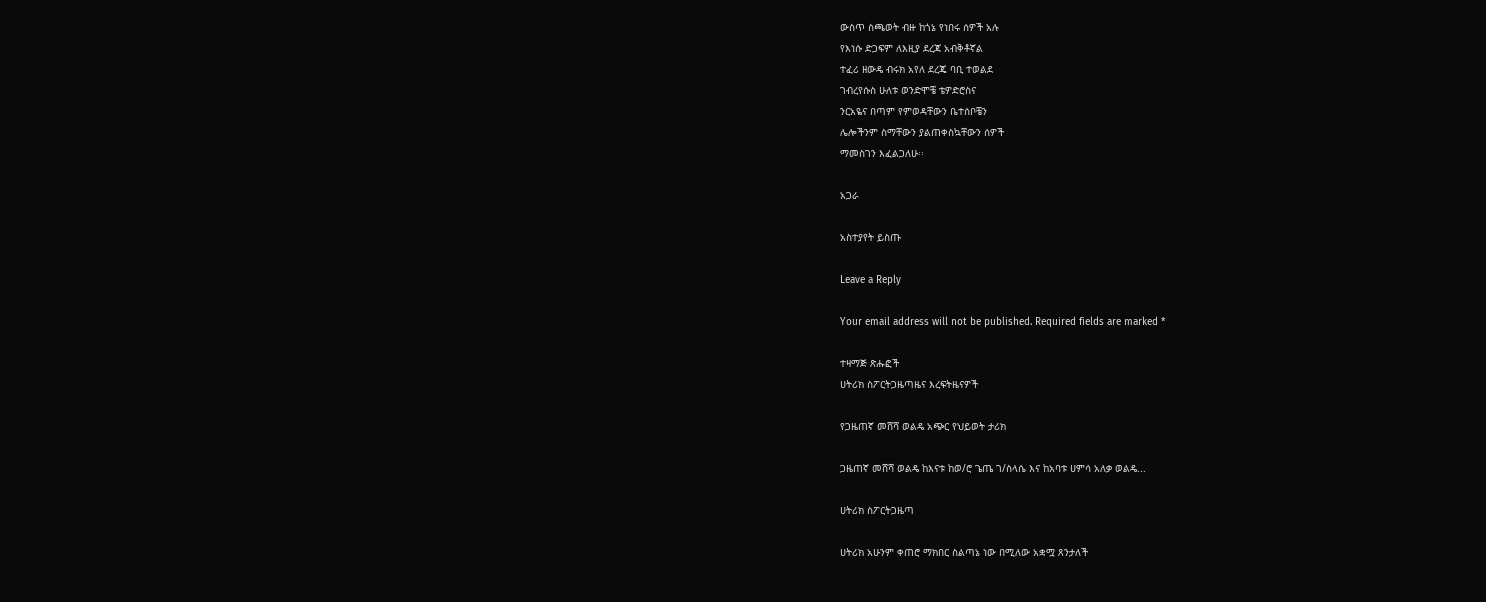ውስጥ ስጫወት ብዙ ከጎኔ የነበሩ ሰዎች አሉ
የእነሱ ድጋፍም ለእዚያ ደረጃ አብቅቶኛል
ተፈሪ ዘውዴ ብሩክ አየለ ደረጄ ባቢ ተወልደ
ገብረየሱስ ሁለቱ ወንድሞቼ ቴዎድሮስና
ንርአዬና በጣም የምወዳቸውን ቤተሰቦቼን
ሌሎችንም ስማቸውን ያልጠቀስኳቸውን ሰዎች
ማመስገን እፈልጋለሁ፡፡

አጋራ

አስተያየት ይስጡ

Leave a Reply

Your email address will not be published. Required fields are marked *

ተዛማጅ ጽሑፎች
ሀትሪክ ስፖርትጋዜጣዜና እረፍትዜናዎች

የጋዜጠኛ መሸሻ ወልዴ አጭር የህይወት ታሪክ

ጋዜጠኛ መሸሻ ወልዴ ከእናቱ ከወ/ሮ ጌጤ ገ/ስላሴ እና ከአባቱ ሀምሳ አለቃ ወልዴ...

ሀትሪክ ስፖርትጋዜጣ

ሀትሪክ አሁንም ቀጠሮ ማክበር ስልጣኔ ነው በሚለው አቋሟ ጸንታለች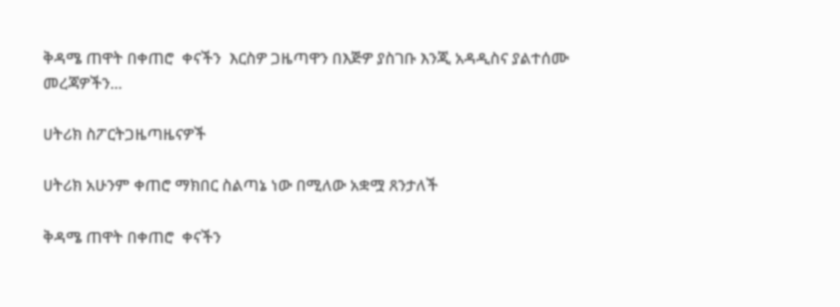ቅዳሜ ጠዋት በቀጠሮ  ቀናችን  እርስዎ ጋዜጣዋን በእጅዎ ያስገቡ እንጂ አዳዲስና ያልተሰሙ መረጃዎችን...

ሀትሪክ ስፖርትጋዜጣዜናዎች

ሀትሪክ አሁንም ቀጠሮ ማክበር ስልጣኔ ነው በሚለው አቋሟ ጸንታለች

ቅዳሜ ጠዋት በቀጠሮ  ቀናችን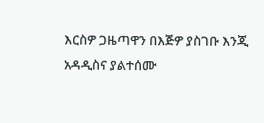እርስዎ ጋዜጣዋን በእጅዎ ያስገቡ እንጂ አዳዲስና ያልተሰሙ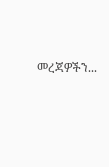መረጃዎችን...